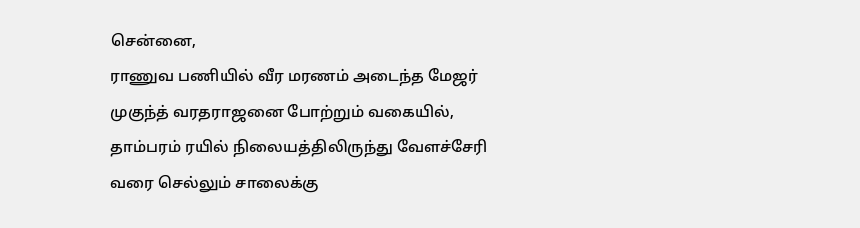சென்னை,
ராணுவ பணியில் வீர மரணம் அடைந்த மேஜர் முகுந்த் வரதராஜனை போற்றும் வகையில், தாம்பரம் ரயில் நிலையத்திலிருந்து வேளச்சேரி வரை செல்லும் சாலைக்கு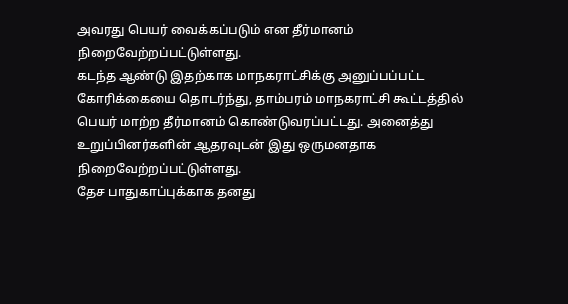அவரது பெயர் வைக்கப்படும் என தீர்மானம் நிறைவேற்றப்பட்டுள்ளது.
கடந்த ஆண்டு இதற்காக மாநகராட்சிக்கு அனுப்பப்பட்ட கோரிக்கையை தொடர்ந்து, தாம்பரம் மாநகராட்சி கூட்டத்தில் பெயர் மாற்ற தீர்மானம் கொண்டுவரப்பட்டது. அனைத்து உறுப்பினர்களின் ஆதரவுடன் இது ஒருமனதாக நிறைவேற்றப்பட்டுள்ளது.
தேச பாதுகாப்புக்காக தனது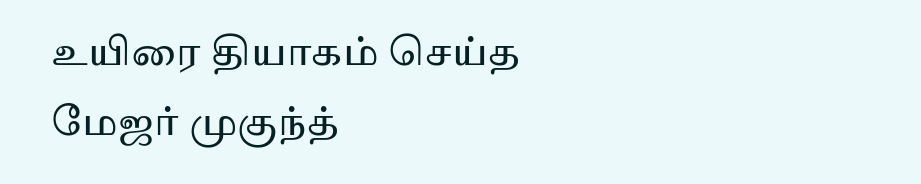உயிரை தியாகம் செய்த மேஜர் முகுந்த்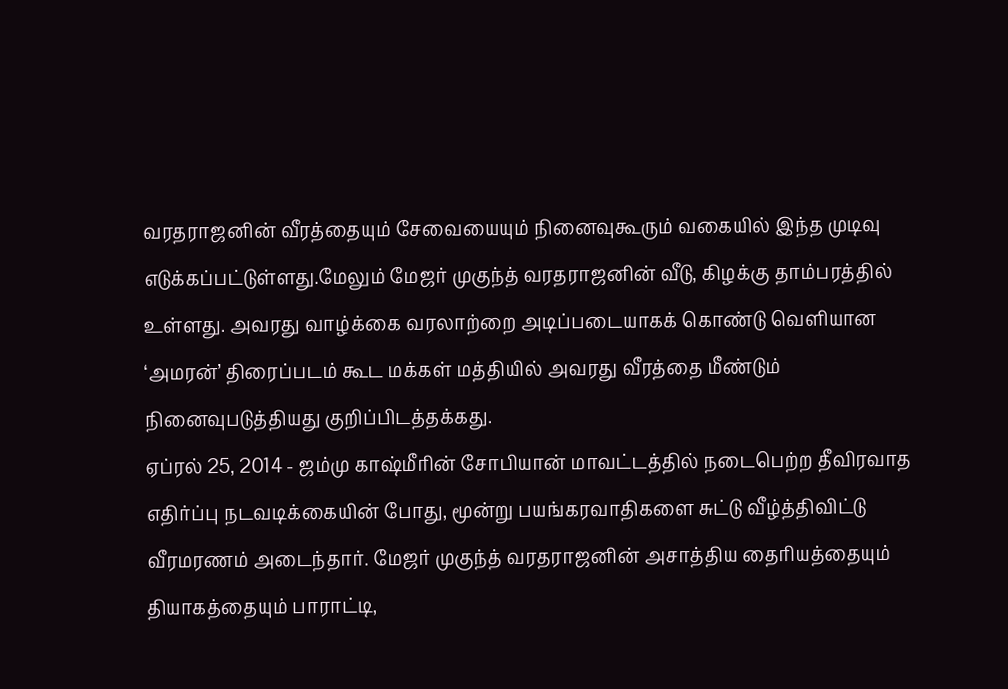வரதராஜனின் வீரத்தையும் சேவையையும் நினைவுகூரும் வகையில் இந்த முடிவு எடுக்கப்பட்டுள்ளது.மேலும் மேஜர் முகுந்த் வரதராஜனின் வீடு, கிழக்கு தாம்பரத்தில் உள்ளது. அவரது வாழ்க்கை வரலாற்றை அடிப்படையாகக் கொண்டு வெளியான ‘அமரன்’ திரைப்படம் கூட மக்கள் மத்தியில் அவரது வீரத்தை மீண்டும் நினைவுபடுத்தியது குறிப்பிடத்தக்கது.
ஏப்ரல் 25, 2014 - ஜம்மு காஷ்மீரின் சோபியான் மாவட்டத்தில் நடைபெற்ற தீவிரவாத எதிர்ப்பு நடவடிக்கையின் போது, மூன்று பயங்கரவாதிகளை சுட்டு வீழ்த்திவிட்டு வீரமரணம் அடைந்தார். மேஜர் முகுந்த் வரதராஜனின் அசாத்திய தைரியத்தையும் தியாகத்தையும் பாராட்டி,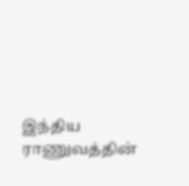இந்திய ராணுவத்தின்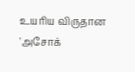உயரிய விருதான 'அசோக்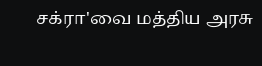சக்ரா'வை மத்திய அரசு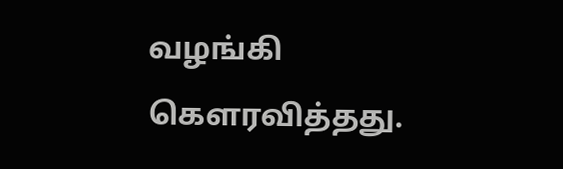வழங்கி கௌரவித்தது.